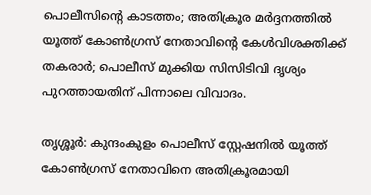പൊലീസിന്റെ കാടത്തം; അതിക്രൂര മര്‍ദ്ദനത്തില്‍ യൂത്ത് കോണ്‍ഗ്രസ് നേതാവിന്റെ കേള്‍വിശക്തിക്ക് തകരാര്‍; പൊലീസ് മുക്കിയ സിസിടിവി ദൃശ്യം പുറത്തായതിന് പിന്നാലെ വിവാദം.

തൃശ്ശൂര്‍: കുന്ദംകുളം പൊലീസ് സ്റ്റേഷനില്‍ യൂത്ത് കോണ്‍ഗ്രസ് നേതാവിനെ അതിക്രൂരമായി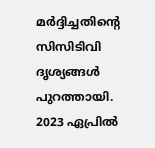മര്‍ദ്ദിച്ചതിന്റെ സിസിടിവി ദൃശ്യങ്ങള്‍ പുറത്തായി. 2023 ഏപ്രില്‍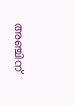അഞ്ചിന്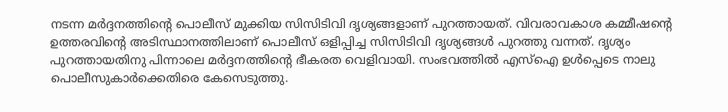നടന്ന മര്‍ദ്ദനത്തിന്റെ പൊലീസ് മുക്കിയ സിസിടിവി ദൃശ്യങ്ങളാണ് പുറത്തായത്. വിവരാവകാശ കമ്മീഷന്റെ ഉത്തരവിന്റെ അടിസ്ഥാനത്തിലാണ് പൊലീസ് ഒളിപ്പിച്ച സിസിടിവി ദൃശ്യങ്ങള്‍ പുറത്തു വന്നത്. ദൃശ്യം പുറത്തായതിനു പിന്നാലെ മര്‍ദ്ദനത്തിന്റെ ഭീകരത വെളിവായി. സംഭവത്തില്‍ എസ്ഐ ഉള്‍പ്പെടെ നാലു പൊലീസുകാര്‍ക്കെതിരെ കേസെടുത്തു.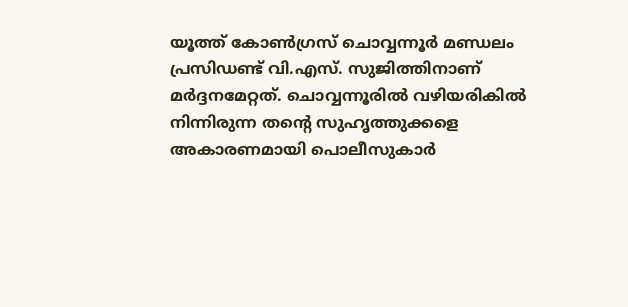യൂത്ത് കോണ്‍ഗ്രസ് ചൊവ്വന്നൂര്‍ മണ്ഡലം പ്രസിഡണ്ട് വി.എസ്. സുജിത്തിനാണ് മര്‍ദ്ദനമേറ്റത്. ചൊവ്വന്നൂരില്‍ വഴിയരികില്‍ നിന്നിരുന്ന തന്റെ സുഹൃത്തുക്കളെ അകാരണമായി പൊലീസുകാര്‍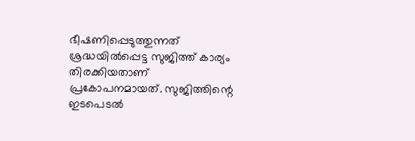ഭീഷണിപ്പെടുത്തുന്നത് ശ്രദ്ധയില്‍പ്പെട്ട സുജിത്ത് കാര്യം തിരക്കിയതാണ് പ്രകോപനമായത്. സുജിത്തിന്റെ ഇടപെടല്‍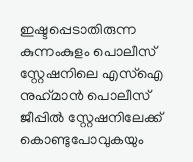ഇഷ്ടപ്പെടാതിരുന്ന കുന്നംകുളം പൊലീസ് സ്റ്റേഷനിലെ എസ്‌ഐ നുഹ്‌മാന്‍ പൊലീസ് ജീപ്പില്‍ സ്റ്റേഷനിലേക്ക് കൊണ്ടുപോവുകയും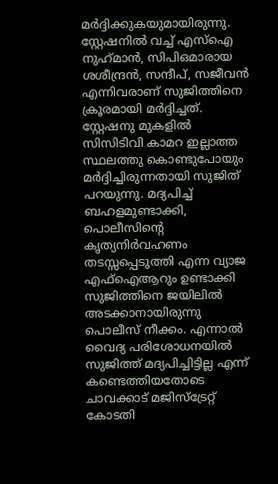മര്‍ദ്ദിക്കുകയുമായിരുന്നു. സ്റ്റേഷനില്‍ വച്ച് എസ്ഐ നുഹ്‌മാന്‍, സിപിഒമാരായ ശശീന്ദ്രന്‍, സന്ദീപ്, സജീവന്‍ എന്നിവരാണ് സുജിത്തിനെ ക്രൂരമായി മര്‍ദ്ദിച്ചത്. സ്റ്റേഷനു മുകളില്‍ സിസിടിവി കാമറ ഇല്ലാത്ത സ്ഥലത്തു കൊണ്ടുപോയും മര്‍ദ്ദിച്ചിരുന്നതായി സുജിത് പറയുന്നു. മദ്യപിച്ച് ബഹളമുണ്ടാക്കി, പൊലീസിന്റെ കൃത്യനിര്‍വഹണം തടസ്സപ്പെടുത്തി എന്ന വ്യാജ എഫ്‌ഐആറും ഉണ്ടാക്കി സുജിത്തിനെ ജയിലില്‍ അടക്കാനായിരുന്നു പൊലീസ് നീക്കം. എന്നാല്‍ വൈദ്യ പരിശോധനയില്‍ സുജിത്ത് മദ്യപിച്ചിട്ടില്ല എന്ന് കണ്ടെത്തിയതോടെ ചാവക്കാട് മജിസ്‌ട്രേറ്റ് കോടതി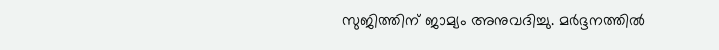സുജിത്തിന് ജാമ്യം അനുവദിച്ചു. മര്‍ദ്ദനത്തില്‍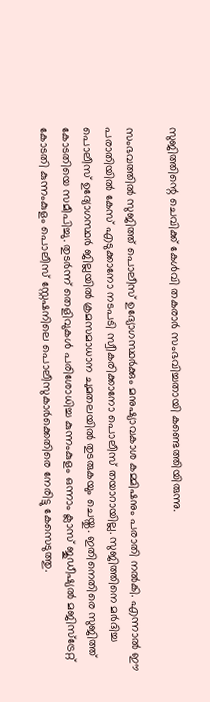സുജിത്തിന്റെ ചെവിക്ക് കേള്‍വി തകരാര്‍ സംഭവിച്ചതായി കണ്ടെത്തിയിരുന്നു.

സംഭവത്തില്‍ സുജിത്ത് പൊലീസ് ഉദ്യോഗസ്ഥര്‍ക്കും മനുഷ്യാവകാശ കമ്മിഷനും പരാതി നല്‍കി. എന്നാല്‍ ഈ പരാതിയില്‍ കേസ് എടുക്കാനോ നടപടി സ്വീകരിക്കാനോ പൊലീസ് തയാറായില്ല. സുജിത്തിനെ മര്‍ദിച്ച പൊലീസ് ഉദ്യോഗസ്ഥര്‍ ജില്ലയില്‍ ക്രമസമാധാന ചുമതലയില്‍ തുടരുകയും ചെയ്തു. ഇതിനെതിരെ സുജിത്ത് കോടതിയെ സമീപിച്ചു. തുടര്‍ന്ന് തെളിവുകള്‍ പരിശോധിച്ച കുന്നംകുളം ഒന്നാം ക്ലാസ് ജുഡീഷ്യല്‍ മജിസ്‌ട്രേറ്റ് കോടതി കുന്നംകുളം പൊലീസ് സ്റ്റേഷനിലെ പൊലീസുകാര്‍ക്കെതിരെ നേരിട്ടു കേസെടുത്തു.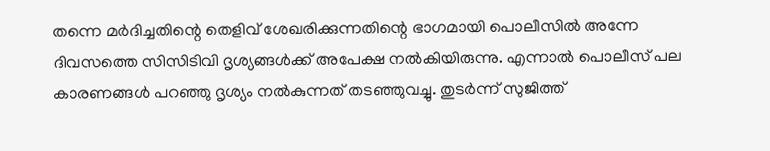തന്നെ മര്‍ദിച്ചതിന്റെ തെളിവ് ശേഖരിക്കുന്നതിന്റെ ഭാഗമായി പൊലീസില്‍ അന്നേ ദിവസത്തെ സിസിടിവി ദൃശ്യങ്ങള്‍ക്ക് അപേക്ഷ നല്‍കിയിരുന്നു. എന്നാല്‍ പൊലീസ് പല കാരണങ്ങള്‍ പറഞ്ഞു ദൃശ്യം നല്‍കുന്നത് തടഞ്ഞുവച്ചു. തുടര്‍ന്ന് സുജിത്ത്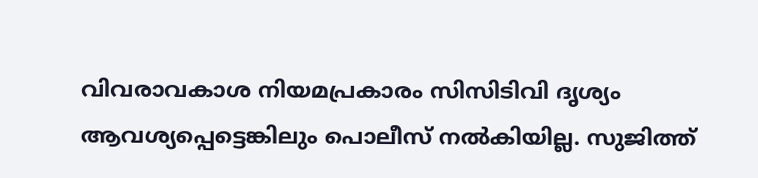വിവരാവകാശ നിയമപ്രകാരം സിസിടിവി ദൃശ്യം ആവശ്യപ്പെട്ടെങ്കിലും പൊലീസ് നല്‍കിയില്ല. സുജിത്ത്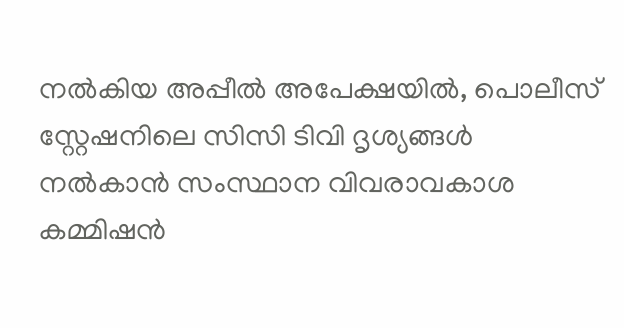നല്‍കിയ അപ്പീല്‍ അപേക്ഷയില്‍, പൊലീസ് സ്റ്റേഷനിലെ സിസി ടിവി ദൃശ്യങ്ങള്‍ നല്‍കാന്‍ സംസ്ഥാന വിവരാവകാശ കമ്മിഷന്‍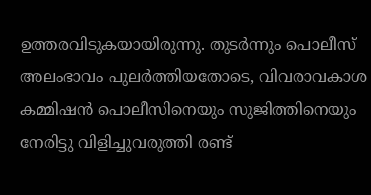ഉത്തരവിടുകയായിരുന്നു. തുടര്‍ന്നും പൊലീസ് അലംഭാവം പുലര്‍ത്തിയതോടെ, വിവരാവകാശ കമ്മിഷന്‍ പൊലീസിനെയും സുജിത്തിനെയും നേരിട്ടു വിളിച്ചുവരുത്തി രണ്ട്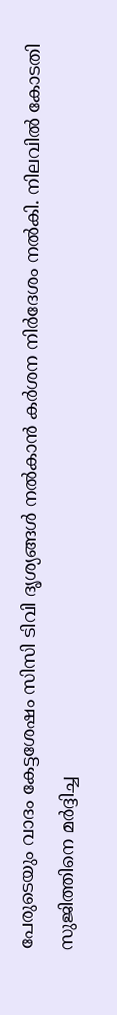പേരുടെയും വാദം കേട്ടശേഷം സിസി ടിവി ദൃശ്യങ്ങള്‍ നല്‍കാന്‍ കര്‍ശന നിര്‍ദേശം നല്‍കി. നിലവില്‍ കോടതി സുജിത്തിനെ മര്‍ദ്ദിച്ച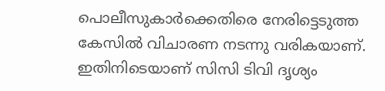പൊലീസുകാര്‍ക്കെതിരെ നേരിട്ടെടുത്ത കേസില്‍ വിചാരണ നടന്നു വരികയാണ്. ഇതിനിടെയാണ് സിസി ടിവി ദൃശ്യം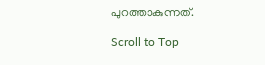പുറത്താകുന്നത്.

Scroll to Top